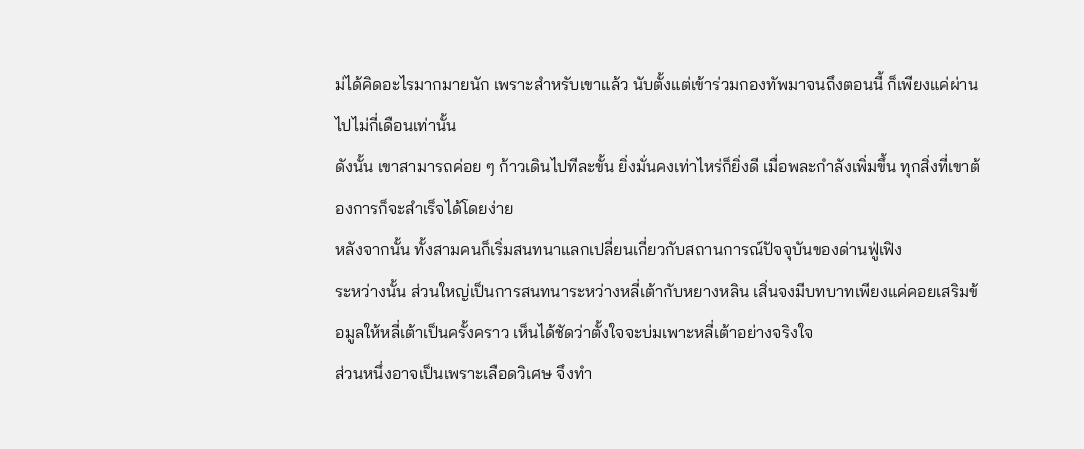ม่ได้คิดอะไรมากมายนัก เพราะสำหรับเขาแล้ว นับตั้งแต่เข้าร่วมกองทัพมาจนถึงตอนนี้ ก็เพียงแค่ผ่านไปไม่กี่เดือนเท่านั้น
ดังนั้น เขาสามารถค่อย ๆ ก้าวเดินไปทีละขั้น ยิ่งมั่นคงเท่าไหร่ก็ยิ่งดี เมื่อพละกำลังเพิ่มขึ้น ทุกสิ่งที่เขาต้องการก็จะสำเร็จได้โดยง่าย
หลังจากนั้น ทั้งสามคนก็เริ่มสนทนาแลกเปลี่ยนเกี่ยวกับสถานการณ์ปัจจุบันของด่านฟู่เฟิง
ระหว่างนั้น ส่วนใหญ่เป็นการสนทนาระหว่างหลี่เต้ากับหยางหลิน เสิ่นจงมีบทบาทเพียงแค่คอยเสริมข้อมูลให้หลี่เต้าเป็นครั้งคราว เห็นได้ชัดว่าตั้งใจจะบ่มเพาะหลี่เต้าอย่างจริงใจ
ส่วนหนึ่งอาจเป็นเพราะเลือดวิเศษ จึงทำ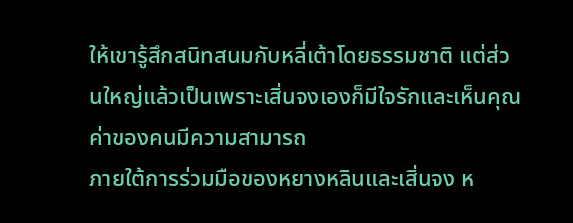ให้เขารู้สึกสนิทสนมกับหลี่เต้าโดยธรรมชาติ แต่ส่วนใหญ่แล้วเป็นเพราะเสิ่นจงเองก็มีใจรักและเห็นคุณค่าของคนมีความสามารถ
ภายใต้การร่วมมือของหยางหลินและเสิ่นจง ห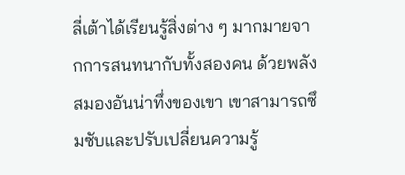ลี่เต้าได้เรียนรู้สิ่งต่าง ๆ มากมายจากการสนทนากับทั้งสองคน ด้วยพลังสมองอันน่าทึ่งของเขา เขาสามารถซึมซับและปรับเปลี่ยนความรู้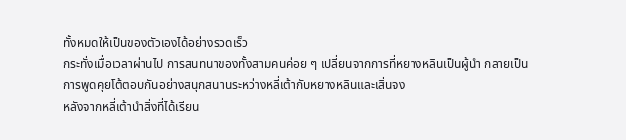ทั้งหมดให้เป็นของตัวเองได้อย่างรวดเร็ว
กระทั่งเมื่อเวลาผ่านไป การสนทนาของทั้งสามคนค่อย ๆ เปลี่ยนจากการที่หยางหลินเป็นผู้นำ กลายเป็นการพูดคุยโต้ตอบกันอย่างสนุกสนานระหว่างหลี่เต้ากับหยางหลินและเสิ่นจง
หลังจากหลี่เต้านำสิ่งที่ได้เรียน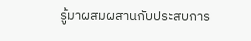รู้มาผสมผสานกับประสบการ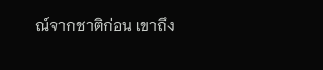ณ์จากชาติก่อน เขาถึง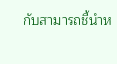กับสามารถชี้นำห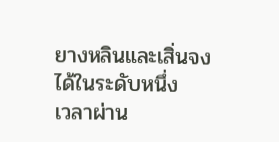ยางหลินและเสิ่นจงได้ในระดับหนึ่ง
เวลาผ่าน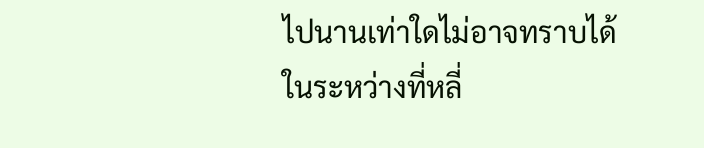ไปนานเท่าใดไม่อาจทราบได้
ในระหว่างที่หลี่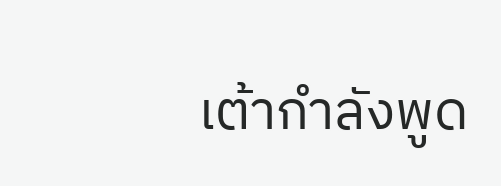เต้ากำลังพูด